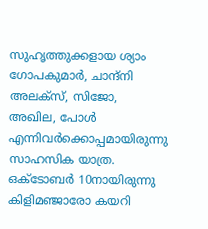സുഹൃത്തുക്കളായ ശ്യാം ഗോപകുമാര്‍, ചാന്ദ്നി അലക്സ്, സിജോ, അഖില, പോള്‍ എന്നിവര്‍ക്കൊപ്പമായിരുന്നു സാഹസിക യാത്ര. ഒക്ടോബര്‍ 10നായിരുന്നു കിളിമഞ്ജാരോ കയറി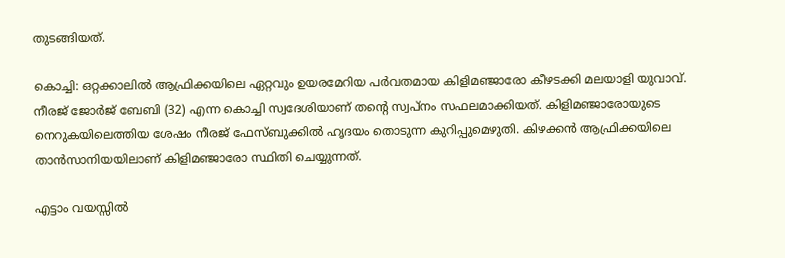തുടങ്ങിയത്.

കൊച്ചി: ഒറ്റക്കാലില്‍ ആഫ്രിക്കയിലെ ഏറ്റവും ഉയരമേറിയ പര്‍വതമായ കിളിമഞ്ജാരോ കീഴടക്കി മലയാളി യുവാവ്. നീരജ് ജോര്‍ജ് ബേബി (32) എന്ന കൊച്ചി സ്വദേശിയാണ് തന്‍റെ സ്വപ്നം സഫലമാക്കിയത്. കിളിമഞ്ജാരോയുടെ നെറുകയിലെത്തിയ ശേഷം നീരജ് ഫേസ്ബുക്കില്‍ ഹൃദയം തൊടുന്ന കുറിപ്പുമെഴുതി. കിഴക്കന്‍ ആഫ്രിക്കയിലെ താന്‍സാനിയയിലാണ് കിളിമഞ്ജാരോ സ്ഥിതി ചെയ്യുന്നത്.

എട്ടാം വയസ്സില്‍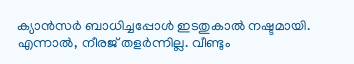ക്യാന്‍സര്‍ ബാധിച്ചപ്പോള്‍ ഇടതുകാല്‍ നഷ്ടമായി. എന്നാല്‍, നീരജ് തളര്‍ന്നില്ല. വീണ്ടും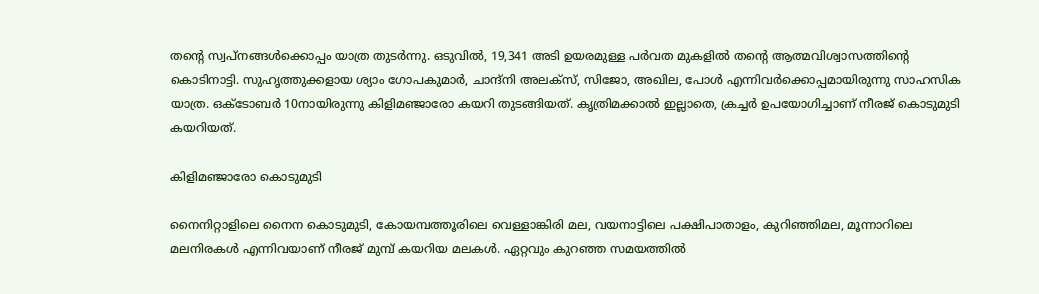തന്‍റെ സ്വപ്നങ്ങള്‍ക്കൊപ്പം യാത്ര തുടര്‍ന്നു. ഒടുവില്‍, 19,341 അടി ഉയരമുള്ള പര്‍വത മുകളില്‍ തന്‍റെ ആത്മവിശ്വാസത്തിന്‍റെ കൊടിനാട്ടി. സുഹൃത്തുക്കളായ ശ്യാം ഗോപകുമാര്‍, ചാന്ദ്നി അലക്സ്, സിജോ, അഖില, പോള്‍ എന്നിവര്‍ക്കൊപ്പമായിരുന്നു സാഹസിക യാത്ര. ഒക്ടോബര്‍ 10നായിരുന്നു കിളിമഞ്ജാരോ കയറി തുടങ്ങിയത്. കൃത്രിമക്കാല്‍ ഇല്ലാതെ, ക്രച്ചര്‍ ഉപയോഗിച്ചാണ് നീരജ് കൊടുമുടി കയറിയത്.

കിളിമഞ്ജാരോ കൊടുമുടി

നൈനിറ്റാളിലെ നൈന കൊടുമുടി, കോയമ്പത്തൂരിലെ വെള്ളാങ്കിരി മല, വയനാട്ടിലെ പക്ഷിപാതാളം, കുറിഞ്ഞിമല, മൂന്നാറിലെ മലനിരകള്‍ എന്നിവയാണ് നീരജ് മുമ്പ് കയറിയ മലകള്‍. ഏറ്റവും കുറഞ്ഞ സമയത്തില്‍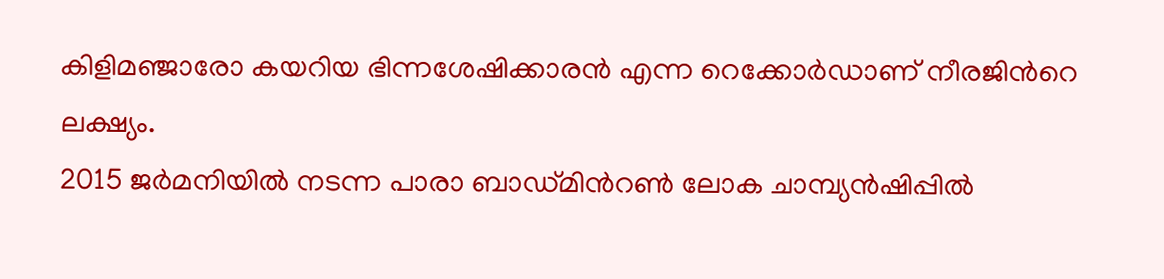കിളിമഞ്ജാരോ കയറിയ ഭിന്നശേഷിക്കാരന്‍ എന്ന റെക്കോര്‍ഡാണ് നീരജിന്‍റെ ലക്ഷ്യം.
2015 ജര്‍മനിയില്‍ നടന്ന പാരാ ബാഡ്മിന്‍റണ്‍ ലോക ചാമ്പ്യന്‍ഷിപ്പില്‍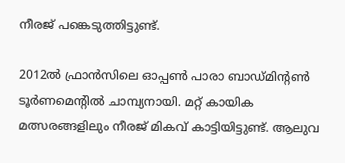നീരജ് പങ്കെടുത്തിട്ടുണ്ട്.

2012ല്‍ ഫ്രാന്‍സിലെ ഓപ്പണ്‍ പാരാ ബാഡ്മിന്‍റണ്‍ ടൂര്‍ണമെന്‍റില്‍ ചാമ്പ്യനായി. മറ്റ് കായിക മത്സരങ്ങളിലും നീരജ് മികവ് കാട്ടിയിട്ടുണ്ട്. ആലുവ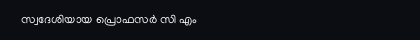സ്വദേശിയായ പ്രൊഫസര്‍ സി എം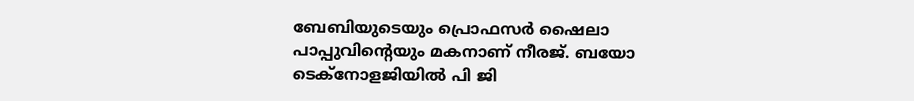ബേബിയുടെയും പ്രൊഫസര്‍ ഷൈലാ പാപ്പുവിന്‍റെയും മകനാണ് നീരജ്. ബയോ ടെക്നോളജിയില്‍ പി ജി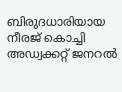ബിരുദധാരിയായ നീരജ് കൊച്ചി അഡ്വക്കറ്റ് ജനറല്‍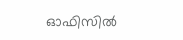ഓഫിസില്‍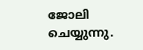ജോലി ചെയ്യുന്നു.